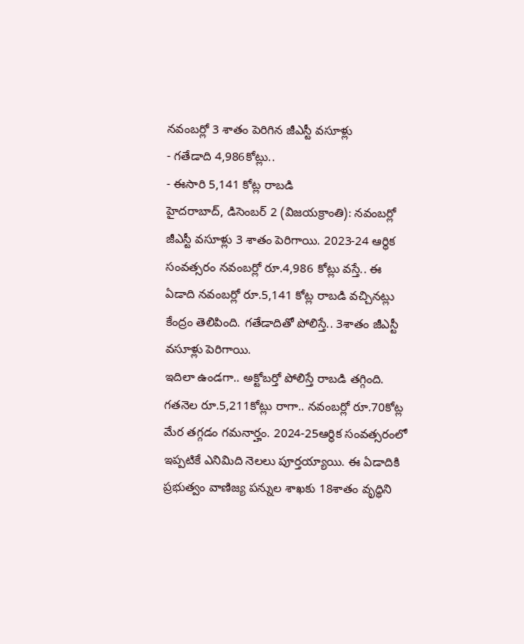నవంబర్లో 3 శాతం పెరిగిన జీఎస్టీ వసూళ్లు
- గతేడాది 4,986కోట్లు..
- ఈసారి 5,141 కోట్ల రాబడి
హైదరాబాద్, డిసెంబర్ 2 (విజయక్రాంతి): నవంబర్లో జీఎస్టీ వసూళ్లు 3 శాతం పెరిగాయి. 2023-24 ఆర్థిక సంవత్సరం నవంబర్లో రూ.4,986 కోట్లు వస్తే.. ఈ ఏడాది నవంబర్లో రూ.5,141 కోట్ల రాబడి వచ్చినట్లు కేంద్రం తెలిపింది. గతేడాదితో పోలిస్తే.. 3శాతం జీఎస్టీ వసూళ్లు పెరిగాయి.
ఇదిలా ఉండగా.. అక్టోబర్తో పోలిస్తే రాబడి తగ్గింది. గతనెల రూ.5,211కోట్లు రాగా.. నవంబర్లో రూ.70కోట్ల మేర తగ్గడం గమనార్హం. 2024-25ఆర్థిక సంవత్సరంలో ఇప్పటికే ఎనిమిది నెలలు పూర్తయ్యాయి. ఈ ఏడాదికి ప్రభుత్వం వాణిజ్య పన్నుల శాఖకు 18శాతం వృద్ధిని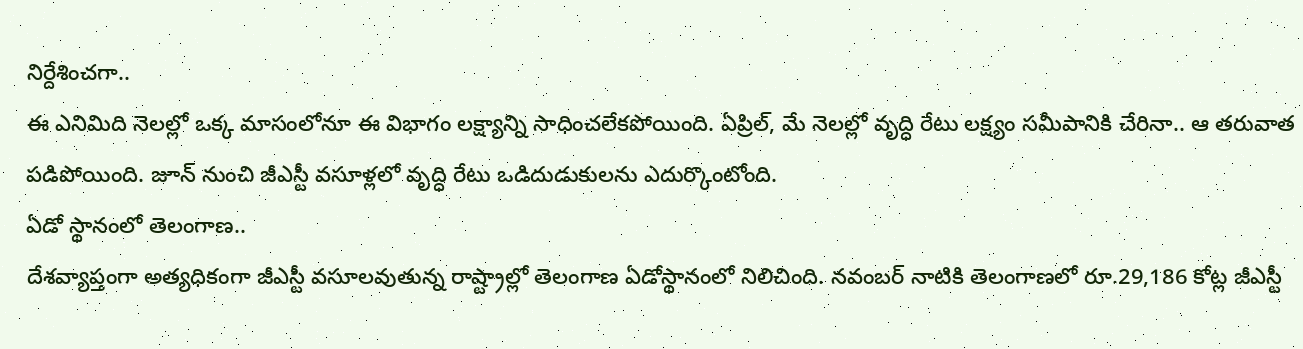నిర్దేశించగా..
ఈ ఎనిమిది నెలల్లో ఒక్క మాసంలోనూ ఈ విభాగం లక్ష్యాన్ని సాధించలేకపోయింది. ఏప్రిల్, మే నెలల్లో వృద్ధి రేటు లక్ష్యం సమీపానికి చేరినా.. ఆ తరువాత పడిపోయింది. జూన్ నుంచి జీఎస్టీ వసూళ్లలో వృద్ధి రేటు ఒడిదుడుకులను ఎదుర్కొంటోంది.
ఏడో స్థానంలో తెలంగాణ..
దేశవ్యాప్తంగా అత్యధికంగా జీఎస్టీ వసూలవుతున్న రాష్ట్రాల్లో తెలంగాణ ఏడోస్థానంలో నిలిచింది. నవంబర్ నాటికి తెలంగాణలో రూ.29,186 కోట్ల జీఎస్టీ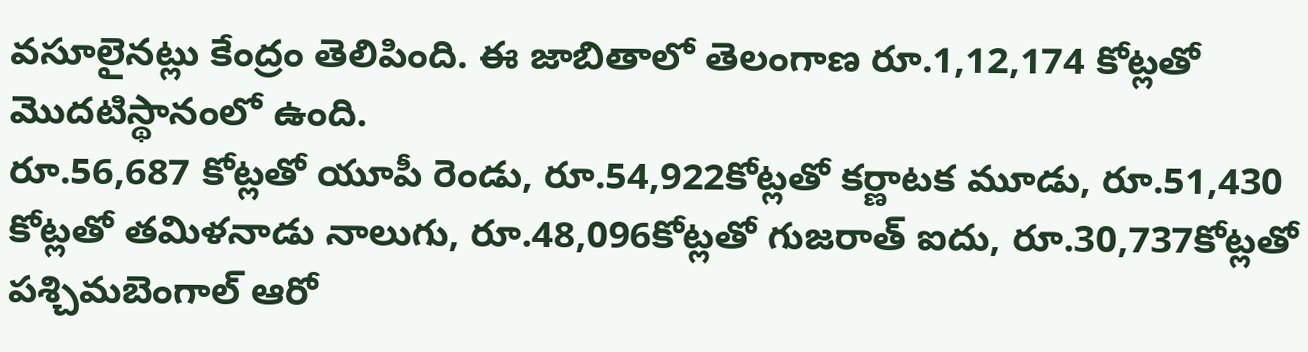వసూలైనట్లు కేంద్రం తెలిపింది. ఈ జాబితాలో తెలంగాణ రూ.1,12,174 కోట్లతో మొదటిస్థానంలో ఉంది.
రూ.56,687 కోట్లతో యూపీ రెండు, రూ.54,922కోట్లతో కర్ణాటక మూడు, రూ.51,430 కోట్లతో తమిళనాడు నాలుగు, రూ.48,096కోట్లతో గుజరాత్ ఐదు, రూ.30,737కోట్లతో పశ్చిమబెంగాల్ ఆరో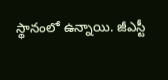స్థానంలో ఉన్నాయి. జీఎస్టీ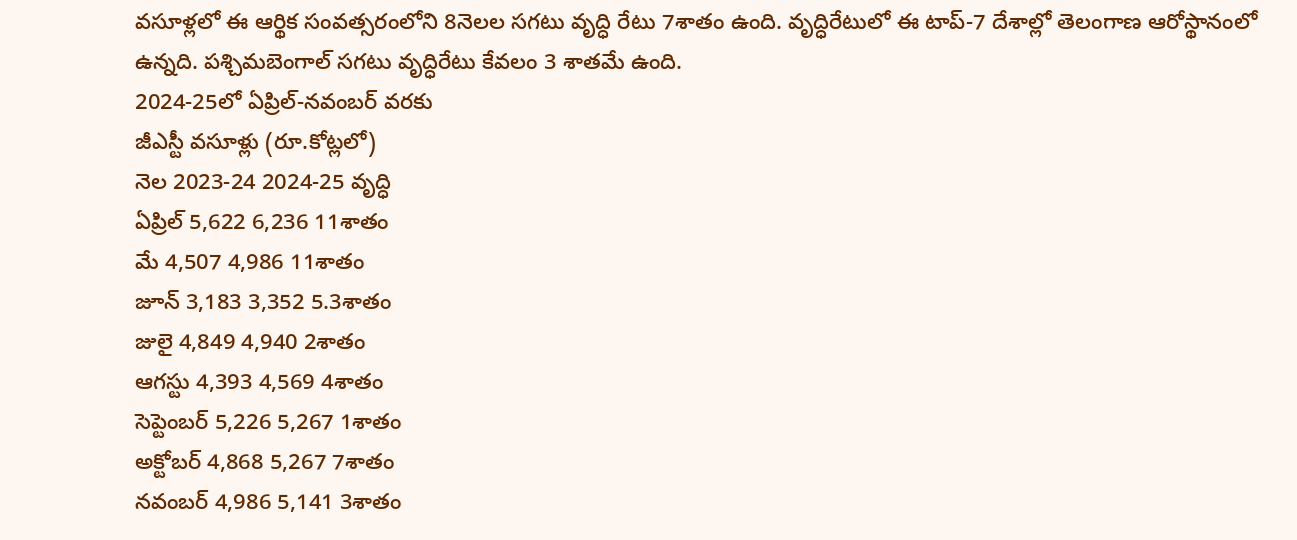వసూళ్లలో ఈ ఆర్థిక సంవత్సరంలోని 8నెలల సగటు వృద్ధి రేటు 7శాతం ఉంది. వృద్ధిరేటులో ఈ టాప్-7 దేశాల్లో తెలంగాణ ఆరోస్థానంలో ఉన్నది. పశ్చిమబెంగాల్ సగటు వృద్ధిరేటు కేవలం 3 శాతమే ఉంది.
2024-25లో ఏప్రిల్-నవంబర్ వరకు
జీఎస్టీ వసూళ్లు (రూ.కోట్లలో)
నెల 2023-24 2024-25 వృద్ధి
ఏప్రిల్ 5,622 6,236 11శాతం
మే 4,507 4,986 11శాతం
జూన్ 3,183 3,352 5.3శాతం
జులై 4,849 4,940 2శాతం
ఆగస్టు 4,393 4,569 4శాతం
సెప్టెంబర్ 5,226 5,267 1శాతం
అక్టోబర్ 4,868 5,267 7శాతం
నవంబర్ 4,986 5,141 3శాతం